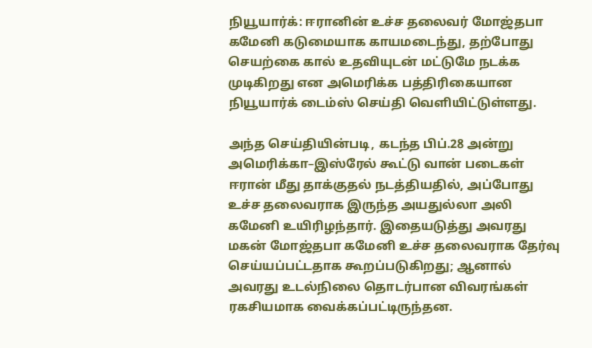நியூயார்க்: ஈரானின் உச்ச தலைவர் மோஜ்தபா கமேனி கடுமையாக காயமடைந்து, தற்போது செயற்கை கால் உதவியுடன் மட்டுமே நடக்க முடிகிறது என அமெரிக்க பத்திரிகையான நியூயார்க் டைம்ஸ் செய்தி வெளியிட்டுள்ளது.

அந்த செய்தியின்படி, கடந்த பிப்.28 அன்று அமெரிக்கா–இஸ்ரேல் கூட்டு வான் படைகள் ஈரான் மீது தாக்குதல் நடத்தியதில், அப்போது உச்ச தலைவராக இருந்த அயதுல்லா அலி கமேனி உயிரிழந்தார். இதையடுத்து அவரது மகன் மோஜ்தபா கமேனி உச்ச தலைவராக தேர்வு செய்யப்பட்டதாக கூறப்படுகிறது; ஆனால் அவரது உடல்நிலை தொடர்பான விவரங்கள் ரகசியமாக வைக்கப்பட்டிருந்தன.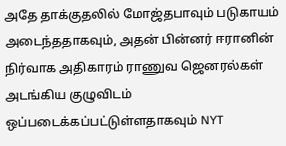அதே தாக்குதலில் மோஜ்தபாவும் படுகாயம் அடைந்ததாகவும், அதன் பின்னர் ஈரானின் நிர்வாக அதிகாரம் ராணுவ ஜெனரல்கள் அடங்கிய குழுவிடம் ஒப்படைக்கப்பட்டுள்ளதாகவும் NYT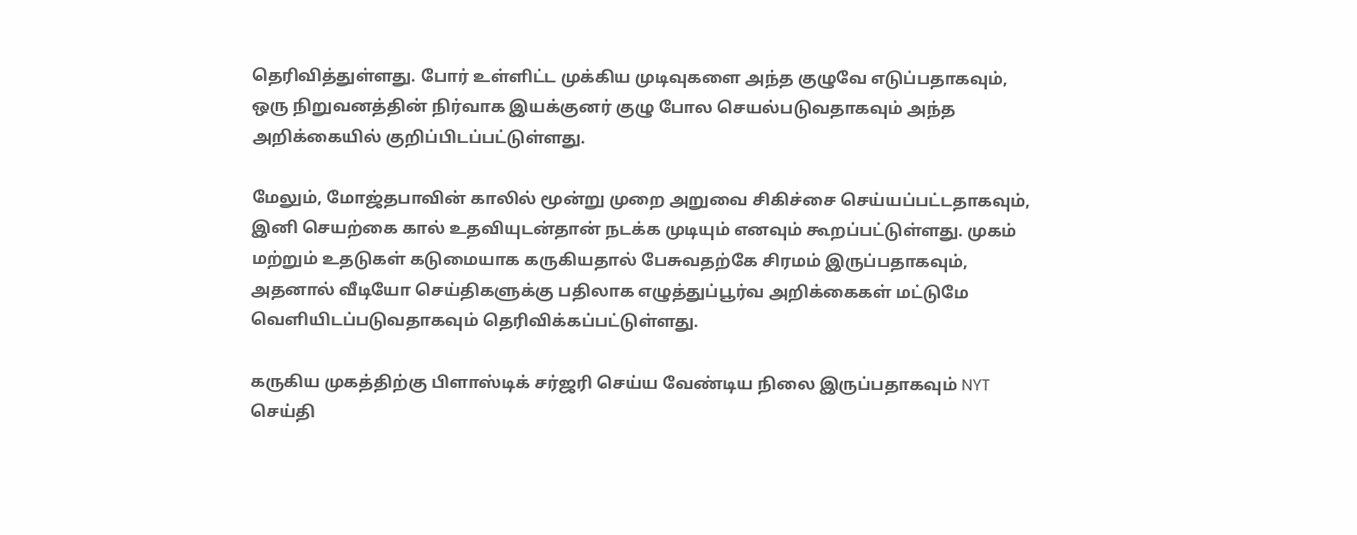தெரிவித்துள்ளது. போர் உள்ளிட்ட முக்கிய முடிவுகளை அந்த குழுவே எடுப்பதாகவும், ஒரு நிறுவனத்தின் நிர்வாக இயக்குனர் குழு போல செயல்படுவதாகவும் அந்த அறிக்கையில் குறிப்பிடப்பட்டுள்ளது.

மேலும், மோஜ்தபாவின் காலில் மூன்று முறை அறுவை சிகிச்சை செய்யப்பட்டதாகவும், இனி செயற்கை கால் உதவியுடன்தான் நடக்க முடியும் எனவும் கூறப்பட்டுள்ளது. முகம் மற்றும் உதடுகள் கடுமையாக கருகியதால் பேசுவதற்கே சிரமம் இருப்பதாகவும், அதனால் வீடியோ செய்திகளுக்கு பதிலாக எழுத்துப்பூர்வ அறிக்கைகள் மட்டுமே வெளியிடப்படுவதாகவும் தெரிவிக்கப்பட்டுள்ளது.

கருகிய முகத்திற்கு பிளாஸ்டிக் சர்ஜரி செய்ய வேண்டிய நிலை இருப்பதாகவும் NYT செய்தி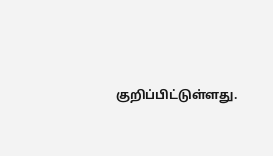குறிப்பிட்டுள்ளது.